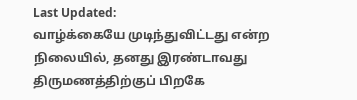Last Updated:
வாழ்க்கையே முடிந்துவிட்டது என்ற நிலையில், தனது இரண்டாவது திருமணத்திற்குப் பிறகே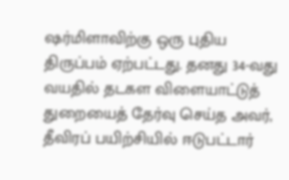ஷர்மிளாவிற்கு ஒரு புதிய திருப்பம் ஏற்பட்டது. தனது 34-வது வயதில் தடகள விளையாட்டுத் துறையைத் தேர்வு செய்த அவர், தீவிரப் பயிற்சியில் ஈடுபட்டார்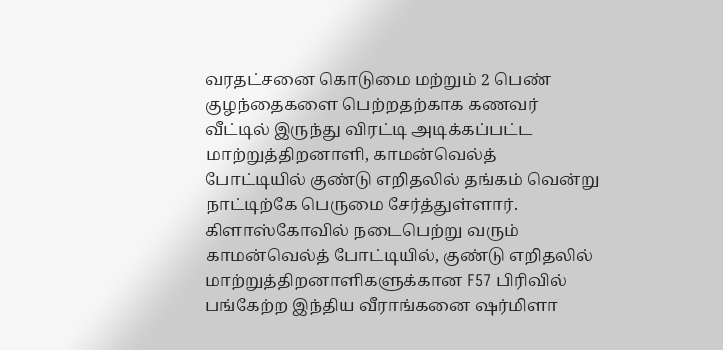வரதட்சனை கொடுமை மற்றும் 2 பெண் குழந்தைகளை பெற்றதற்காக கணவர் வீட்டில் இருந்து விரட்டி அடிக்கப்பட்ட மாற்றுத்திறனாளி, காமன்வெல்த் போட்டியில் குண்டு எறிதலில் தங்கம் வென்று நாட்டிற்கே பெருமை சேர்த்துள்ளார்.
கிளாஸ்கோவில் நடைபெற்று வரும் காமன்வெல்த் போட்டியில், குண்டு எறிதலில் மாற்றுத்திறனாளிகளுக்கான F57 பிரிவில் பங்கேற்ற இந்திய வீராங்கனை ஷர்மிளா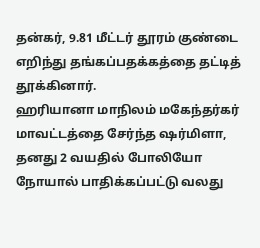தன்கர், 9.81 மீட்டர் தூரம் குண்டை எறிந்து தங்கப்பதக்கத்தை தட்டித் தூக்கினார்.
ஹரியானா மாநிலம் மகேந்தர்கர் மாவட்டத்தை சேர்ந்த ஷர்மிளா, தனது 2 வயதில் போலியோ நோயால் பாதிக்கப்பட்டு வலது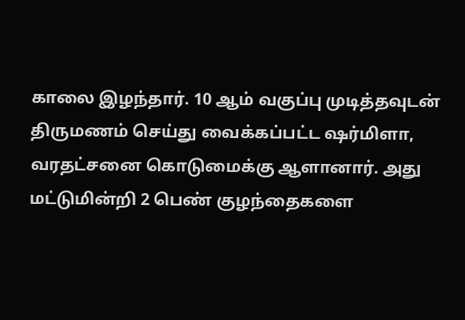காலை இழந்தார். 10 ஆம் வகுப்பு முடித்தவுடன் திருமணம் செய்து வைக்கப்பட்ட ஷர்மிளா, வரதட்சனை கொடுமைக்கு ஆளானார். அது மட்டுமின்றி 2 பெண் குழந்தைகளை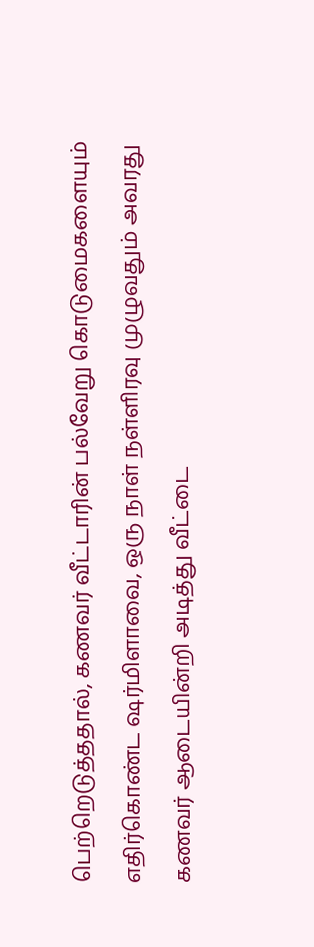பெற்றெடுத்ததால், கணவர் வீட்டாரின் பல்வேறு கொடுமைகளையும் எதிர்கொண்ட ஷர்மிளாவை, ஒரு நாள் நள்ளிரவு முழுவதும் அவரது கணவர் ஆடையின்றி அடித்து வீட்டை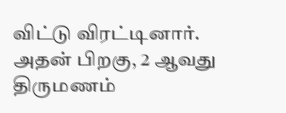விட்டு விரட்டினார். அதன் பிறகு, 2 ஆவது திருமணம்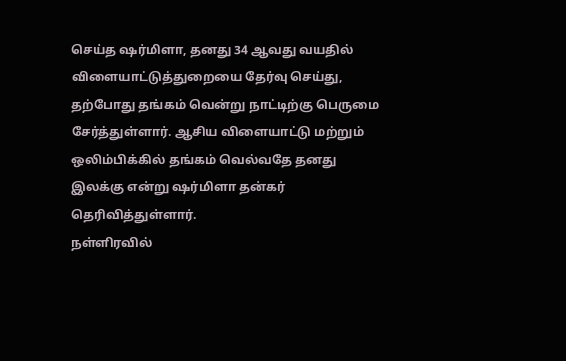செய்த ஷர்மிளா, தனது 34 ஆவது வயதில் விளையாட்டுத்துறையை தேர்வு செய்து, தற்போது தங்கம் வென்று நாட்டிற்கு பெருமை சேர்த்துள்ளார். ஆசிய விளையாட்டு மற்றும் ஒலிம்பிக்கில் தங்கம் வெல்வதே தனது இலக்கு என்று ஷர்மிளா தன்கர் தெரிவித்துள்ளார்.
நள்ளிரவில்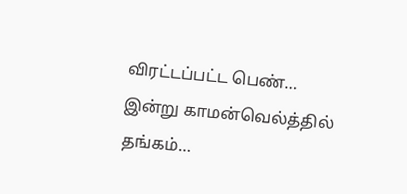விரட்டப்பட்ட பெண்… இன்று காமன்வெல்த்தில் தங்கம்…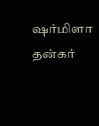ஷர்மிளா தன்கர்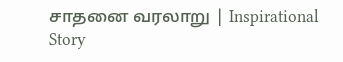சாதனை வரலாறு | Inspirational Story